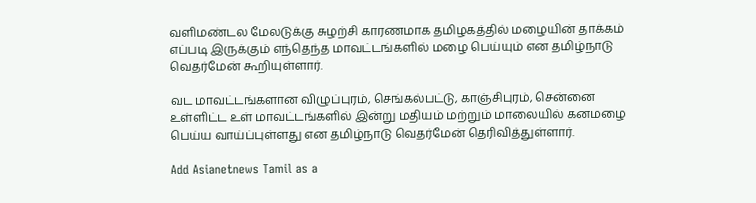வளிமண்டல மேலடுக்கு சுழற்சி காரணமாக தமிழகத்தில் மழையின் தாக்கம் எப்படி இருக்கும் எந்தெந்த மாவட்டங்களில் மழை பெய்யும் என தமிழ்நாடு வெதர்மேன் கூறியுள்ளார்.

வட மாவட்டங்களான விழுப்புரம், செங்கல்பட்டு, காஞ்சிபுரம், சென்னை உள்ளிட்ட உள் மாவட்டங்களில் இன்று மதியம் மற்றும் மாலையில் கனமழை பெய்ய வாய்ப்புள்ளது என தமிழ்நாடு வெதர்மேன் தெரிவித்துள்ளார்.

Add Asianetnews Tamil as a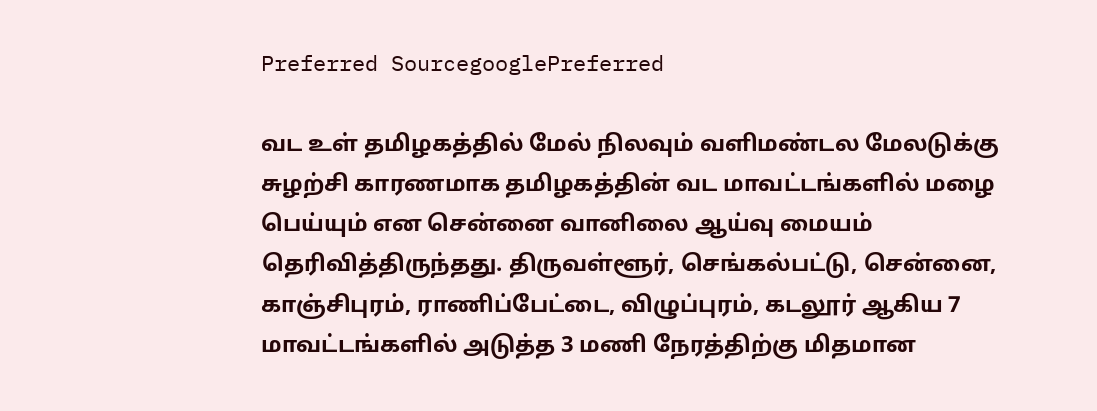Preferred SourcegooglePreferred

வட உள் தமிழகத்தில் மேல் நிலவும் வளிமண்டல மேலடுக்கு சுழற்சி காரணமாக தமிழகத்தின் வட மாவட்டங்களில் மழை பெய்யும் என சென்னை வானிலை ஆய்வு மையம் தெரிவித்திருந்தது. திருவள்ளூர், செங்கல்பட்டு, சென்னை, காஞ்சிபுரம், ராணிப்பேட்டை, விழுப்புரம், கடலூர் ஆகிய 7 மாவட்டங்களில் அடுத்த 3 மணி நேரத்திற்கு மிதமான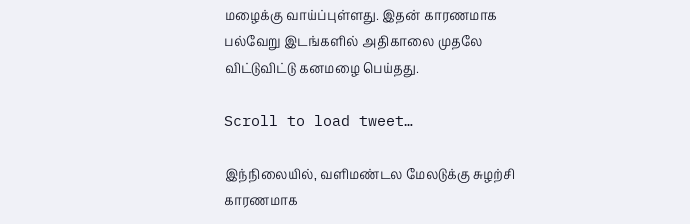மழைக்கு வாய்ப்புள்ளது. இதன் காரணமாக பல்வேறு இடங்களில் அதிகாலை முதலே விட்டுவிட்டு கனமழை பெய்தது.

Scroll to load tweet…

இந்நிலையில், வளிமண்டல மேலடுக்கு சுழற்சி காரணமாக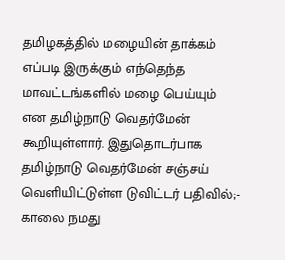தமிழகத்தில் மழையின் தாக்கம் எப்படி இருக்கும் எந்தெந்த மாவட்டங்களில் மழை பெய்யும் என தமிழ்நாடு வெதர்மேன் கூறியுள்ளார். இதுதொடர்பாக தமிழ்நாடு வெதர்மேன் சஞ்சய் வெளியிட்டுள்ள டுவிட்டர் பதிவில்;- காலை நமது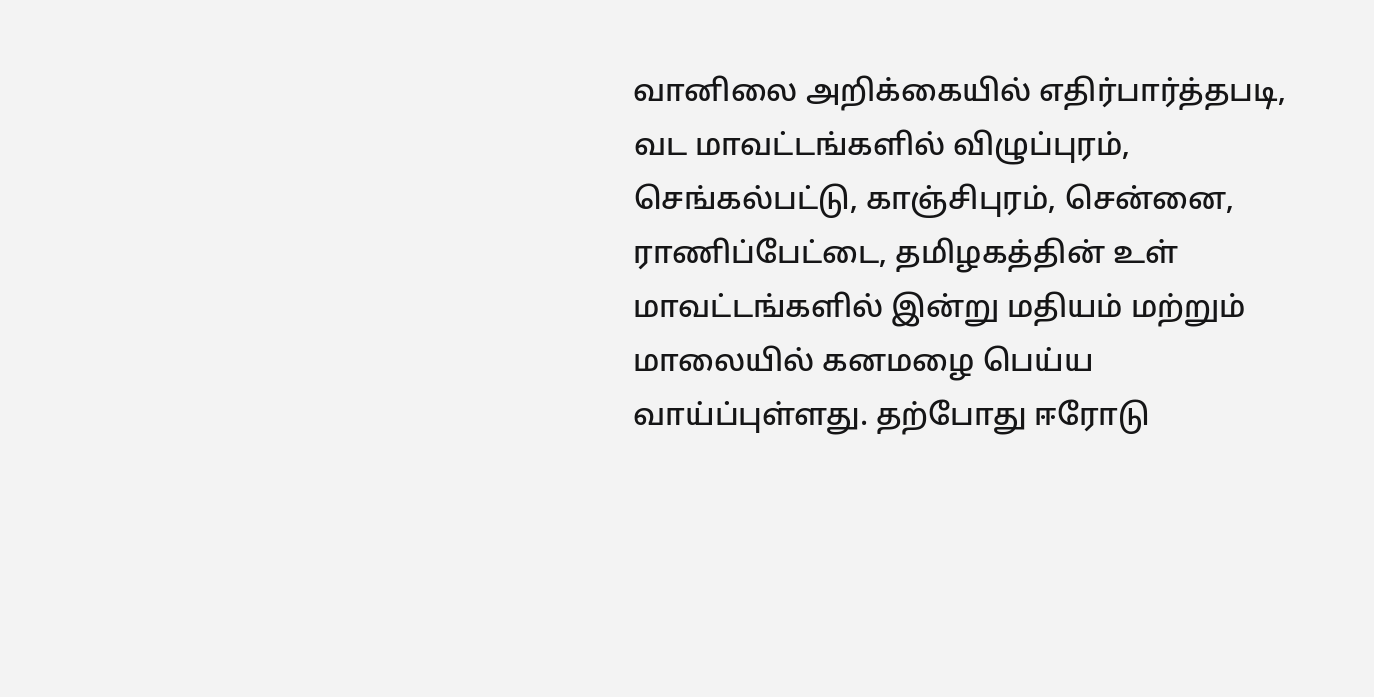வானிலை அறிக்கையில் எதிர்பார்த்தபடி, வட மாவட்டங்களில் விழுப்புரம், செங்கல்பட்டு, காஞ்சிபுரம், சென்னை, ராணிப்பேட்டை, தமிழகத்தின் உள் மாவட்டங்களில் இன்று மதியம் மற்றும் மாலையில் கனமழை பெய்ய வாய்ப்புள்ளது. தற்போது ஈரோடு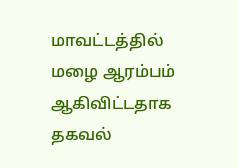மாவட்டத்தில் மழை ஆரம்பம் ஆகிவிட்டதாக தகவல்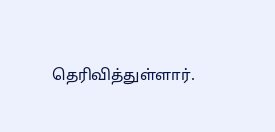தெரிவித்துள்ளார்.